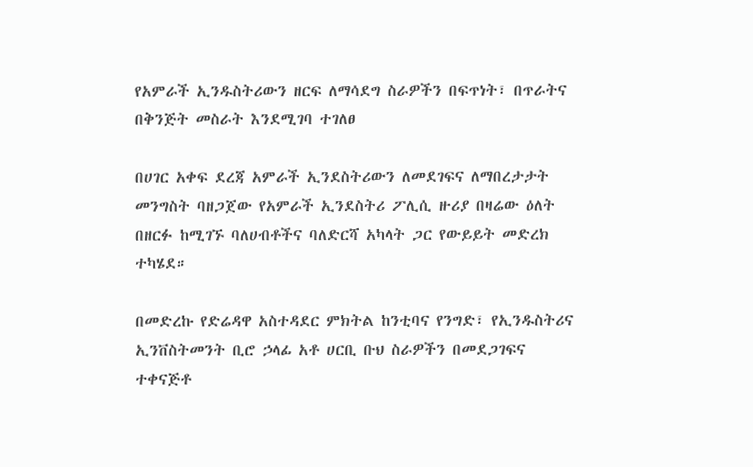የአምራች ኢንዱስትሪውን ዘርፍ ለማሳደግ ስራዎችን በፍጥነት፣ በጥራትና በቅንጅት መስራት እንደሚገባ ተገለፀ

በሀገር አቀፍ ደረጃ አምራች ኢንደስትሪውን ለመደገፍና ለማበረታታት መንግስት ባዘጋጀው የአምራች ኢንደስትሪ ፖሊሲ ዙሪያ በዛሬው ዕለት በዘርፉ ከሚገኙ ባለሀብቶችና ባለድርሻ አካላት ጋር የውይይት መድረክ ተካሄደ።

በመድረኩ የድሬዳዋ አስተዳደር ምክትል ከንቲባና የንግድ፣ የኢንዱስትሪና ኢንቨስትመንት ቢሮ ኃላፊ አቶ ሀርቢ ቡህ ስራዎችን በመደጋገፍና ተቀናጅቶ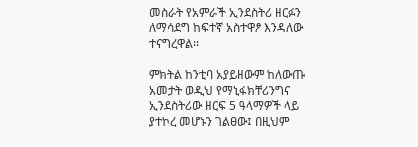መስራት የአምራች ኢንደስትሪ ዘርፉን ለማሳደግ ከፍተኛ አስተዋፆ እንዳለው ተናግረዋል፡፡

ምክትል ከንቲባ አያይዘውም ከለውጡ አመታት ወዲህ የማኒፋክቸሪንግና ኢንደስትሪው ዘርፍ 5 ዓላማዎች ላይ ያተኮረ መሆኑን ገልፀው፤ በዚህም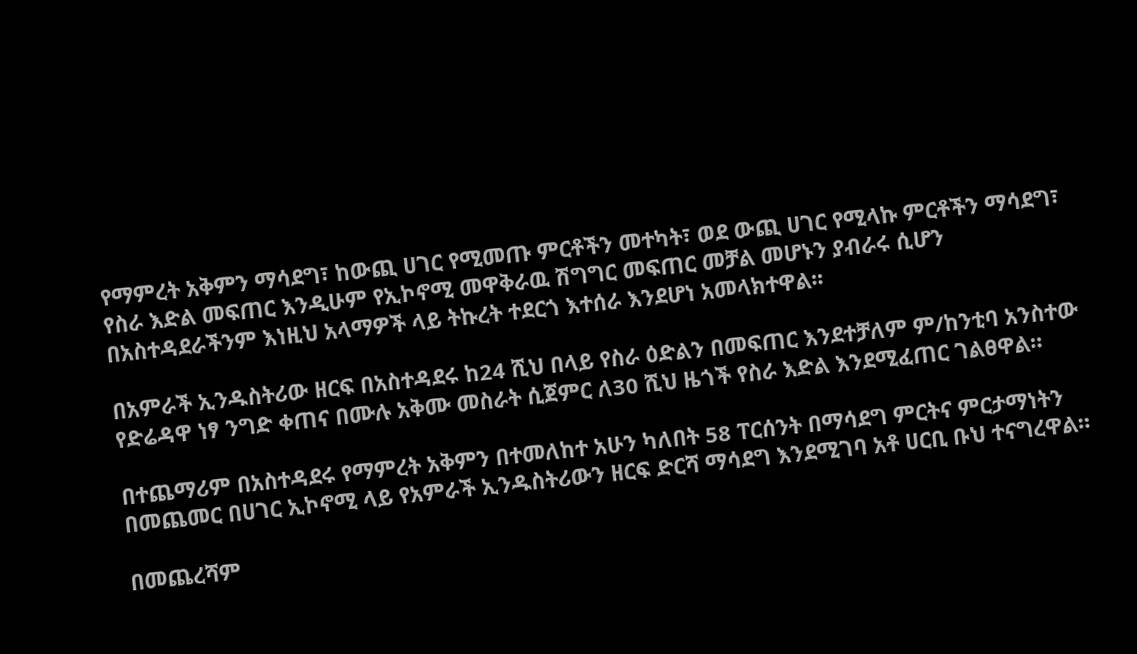የማምረት አቅምን ማሳደግ፣ ከውጪ ሀገር የሚመጡ ምርቶችን መተካት፣ ወደ ውጪ ሀገር የሚላኩ ምርቶችን ማሳደግ፣ የስራ እድል መፍጠር እንዲሁም የኢኮኖሚ መዋቅራዉ ሽግግር መፍጠር መቻል መሆኑን ያብራሩ ሲሆን በአስተዳደራችንም እነዚህ አላማዎች ላይ ትኩረት ተደርጎ እተሰራ እንደሆነ አመላክተዋል፡፡

በአምራች ኢንዱስትሪው ዘርፍ በአስተዳደሩ ከ24 ሺህ በላይ የስራ ዕድልን በመፍጠር እንደተቻለም ም/ከንቲባ አንስተው የድሬዳዋ ነፃ ንግድ ቀጠና በሙሉ አቅሙ መስራት ሲጀምር ለ30 ሺህ ዜጎች የስራ እድል እንደሚፈጠር ገልፀዋል።

በተጨማሪም በአስተዳደሩ የማምረት አቅምን በተመለከተ አሁን ካለበት 58 ፐርሰንት በማሳደግ ምርትና ምርታማነትን በመጨመር በሀገር ኢኮኖሚ ላይ የአምራች ኢንዱስትሪውን ዘርፍ ድርሻ ማሳደግ እንደሚገባ አቶ ሀርቢ ቡህ ተናግረዋል።

በመጨረሻም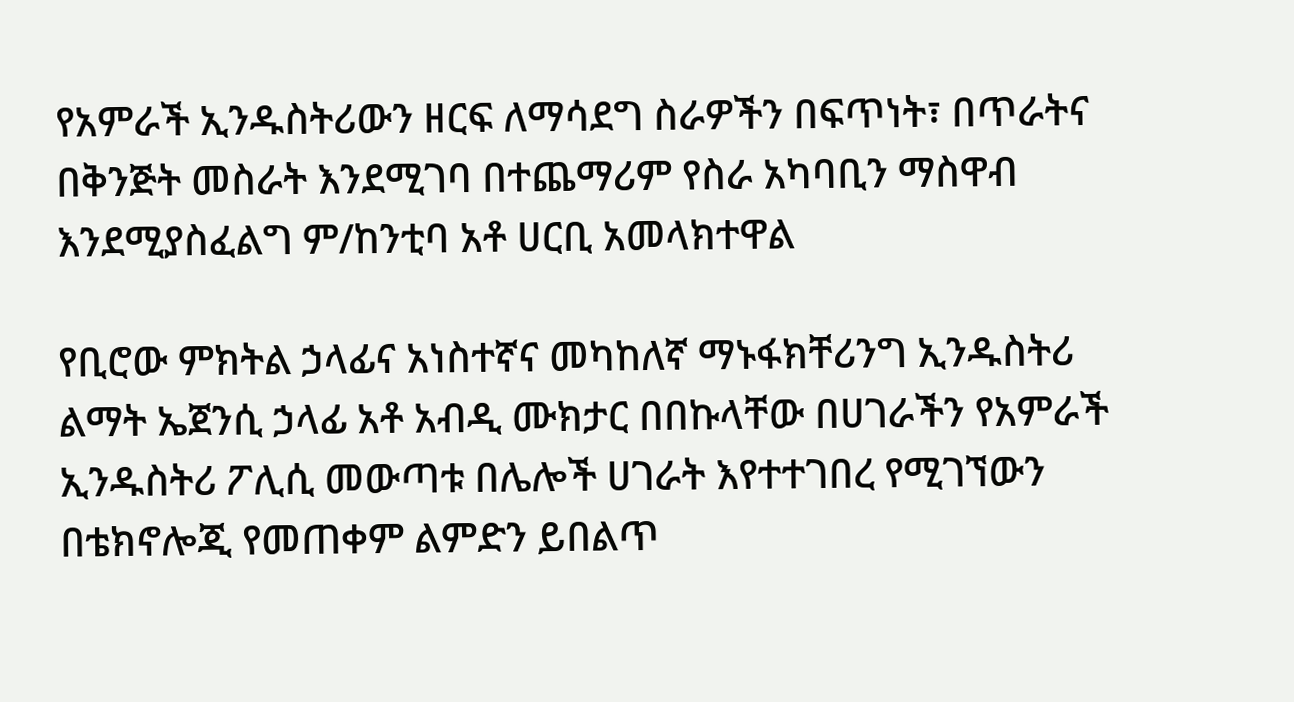የአምራች ኢንዱስትሪውን ዘርፍ ለማሳደግ ስራዎችን በፍጥነት፣ በጥራትና በቅንጅት መስራት እንደሚገባ በተጨማሪም የስራ አካባቢን ማስዋብ እንደሚያስፈልግ ም/ከንቲባ አቶ ሀርቢ አመላክተዋል

የቢሮው ምክትል ኃላፊና አነስተኛና መካከለኛ ማኑፋክቸሪንግ ኢንዱስትሪ ልማት ኤጀንሲ ኃላፊ አቶ አብዲ ሙክታር በበኩላቸው በሀገራችን የአምራች ኢንዱስትሪ ፖሊሲ መውጣቱ በሌሎች ሀገራት እየተተገበረ የሚገኘውን በቴክኖሎጂ የመጠቀም ልምድን ይበልጥ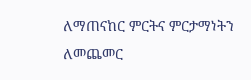ለማጠናከር ምርትና ምርታማነትን ለመጨመር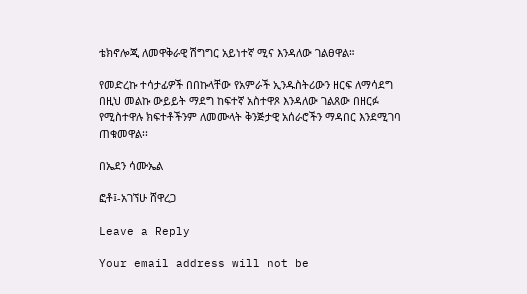ቴክኖሎጂ ለመዋቅራዊ ሽግግር አይነተኛ ሚና እንዳለው ገልፀዋል።

የመድረኩ ተሳታፊዎች በበኩላቸው የአምራች ኢንዱስትሪውን ዘርፍ ለማሳደግ በዚህ መልኩ ውይይት ማደግ ከፍተኛ አስተዋጾ እንዳለው ገልጸው በዘርፉ የሚስተዋሉ ክፍተቶችንም ለመሙላት ቅንጅታዊ አሰራሮችን ማዳበር እንደሚገባ ጠቁመዋል፡፡

በኤደን ሳሙኤል

ፎቶ፤-አገኘሁ ሸዋረጋ

Leave a Reply

Your email address will not be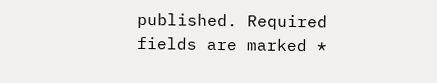published. Required fields are marked *